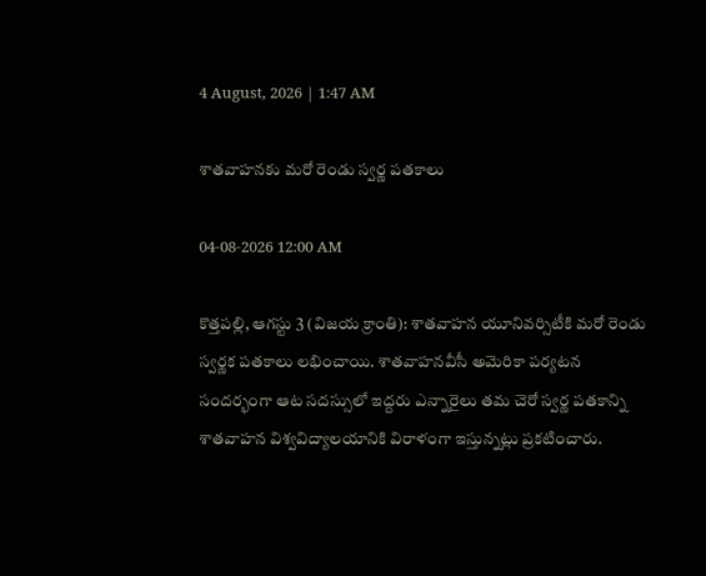4 August, 2026 | 1:47 AM

శాతవాహనకు మరో రెండు స్వర్ణ పతకాలు

04-08-2026 12:00 AM

కొత్తపల్లి, ఆగస్టు 3 (విజయ క్రాంతి): శాతవాహన యూనివర్సిటీకి మరో రెండు స్వర్ణక పతకాలు లభించాయి. శాతవాహనవీసీ అమెరికా పర్యటన సందర్భంగా ఆట సదస్సులో ఇద్దరు ఎన్నారైలు తమ చెరో స్వర్ణ పతకాన్ని శాతవాహన విశ్వవిద్యాలయానికి విరాళంగా ఇస్తున్నట్లు ప్రకటించారు.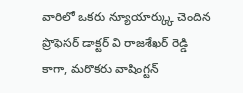వారిలో ఒకరు న్యూయార్క్కు చెందిన ప్రొఫెసర్ డాక్టర్ వి రాజశేఖర్ రెడ్డి కాగా, మరొకరు వాషింగ్టన్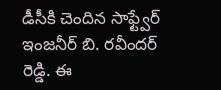డీసీకి చెందిన సాఫ్ట్వేర్ ఇంజనీర్ బి. రవీందర్ రెడ్డి. ఈ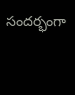సందర్భంగా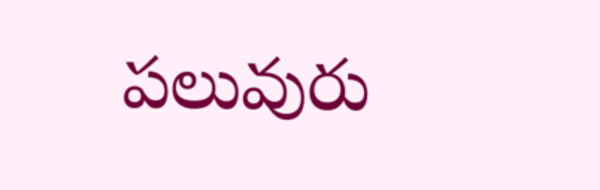పలువురు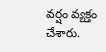వర్షం వ్యక్తం చేశారు.